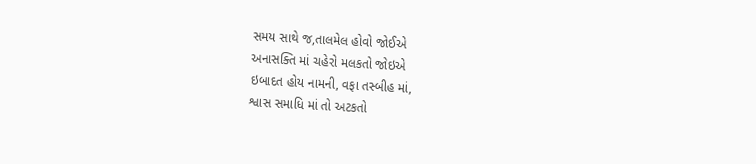સમય સાથે જ,તાલમેલ હોવો જોઈએ
અનાસક્તિ માં ચહેરો મલકતો જોઇએ
ઇબાદત હોય નામની, વફા તસ્બીહ માં,
શ્વાસ સમાધિ માં તો અટકતો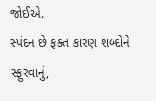જોઈએ.
સ્પંદન છે ફક્ત કારણ શબ્દોને સ્ફુરવાનું,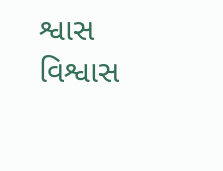શ્વાસ વિશ્વાસ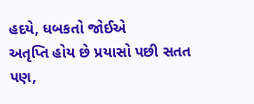હદયે, ધબકતો જોઈએ
અતૃપ્તિ હોય છે પ્રયાસો પછી સતત પણ,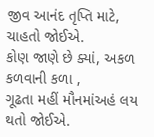જીવ આનંદ તૃપ્તિ માટે, ચાહતો જોઈએ.
કોણ જાણે છે ક્યાં, અકળ કળવાની કળા ,
ગૂઢતા મહીં મૌનમાંઅહં લય થતો જોઈએ.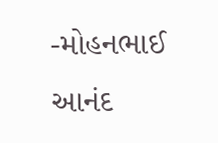-મોહનભાઈ આનંદ